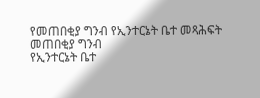የመጠበቂያ ግንብ የኢንተርኔት ቤተ መጻሕፍት
መጠበቂያ ግንብ
የኢንተርኔት ቤተ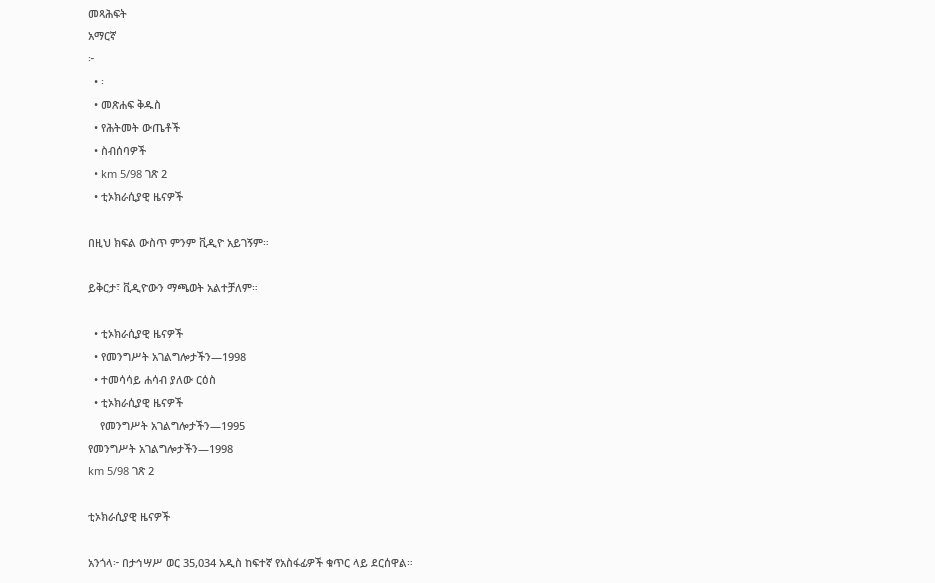መጻሕፍት
አማርኛ
፦
  • ፡
  • መጽሐፍ ቅዱስ
  • የሕትመት ውጤቶች
  • ስብሰባዎች
  • km 5/98 ገጽ 2
  • ቲኦክራሲያዊ ዜናዎች

በዚህ ክፍል ውስጥ ምንም ቪዲዮ አይገኝም።

ይቅርታ፣ ቪዲዮውን ማጫወት አልተቻለም።

  • ቲኦክራሲያዊ ዜናዎች
  • የመንግሥት አገልግሎታችን—1998
  • ተመሳሳይ ሐሳብ ያለው ርዕስ
  • ቲኦክራሲያዊ ዜናዎች
    የመንግሥት አገልግሎታችን—1995
የመንግሥት አገልግሎታችን—1998
km 5/98 ገጽ 2

ቲኦክራሲያዊ ዜናዎች

አንጎላ፦ በታኅሣሥ ወር 35,034 አዲስ ከፍተኛ የአስፋፊዎች ቁጥር ላይ ደርሰዋል።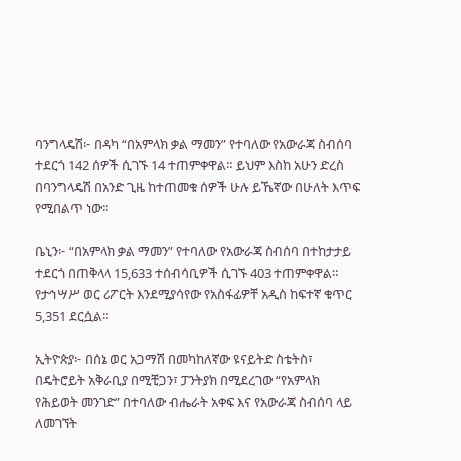ባንግላዴሽ፦ በዳካ “በአምላክ ቃል ማመን” የተባለው የአውራጃ ስብሰባ ተደርጎ 142 ሰዎች ሲገኙ 14 ተጠምቀዋል። ይህም እስከ አሁን ድረስ በባንግላዴሽ በአንድ ጊዜ ከተጠመቁ ሰዎች ሁሉ ይኼኛው በሁለት እጥፍ የሚበልጥ ነው።

ቤኒን፦ “በአምላክ ቃል ማመን” የተባለው የአውራጃ ስብሰባ በተከታታይ ተደርጎ በጠቅላላ 15,633 ተሰብሳቢዎች ሲገኙ 403 ተጠምቀዋል። የታኅሣሥ ወር ሪፖርት እንደሚያሳየው የአስፋፊዎቸ አዲስ ከፍተኛ ቁጥር 5,351 ደርሷል።

ኢትዮጵያ፦ በሰኔ ወር አጋማሽ በመካከለኛው ዩናይትድ ስቴትስ፣ በዴትሮይት አቅራቢያ በሚቺጋን፣ ፓንትያክ በሚደረገው “የአምላክ የሕይወት መንገድ” በተባለው ብሔራት አቀፍ እና የአውራጃ ስብሰባ ላይ ለመገኘት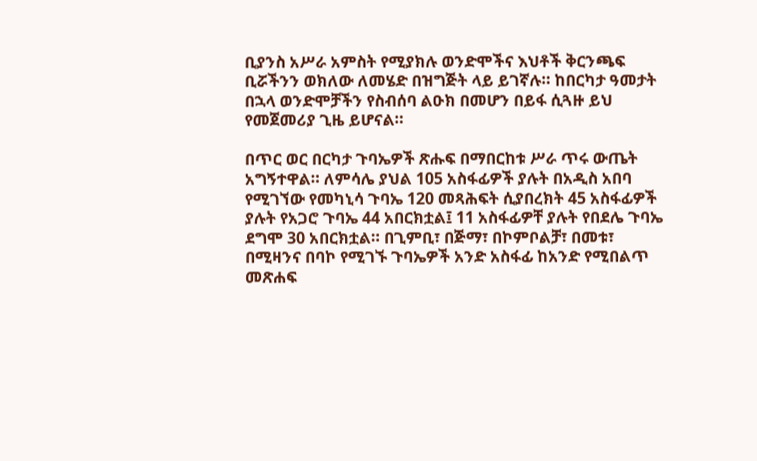ቢያንስ አሥራ አምስት የሚያክሉ ወንድሞችና እህቶች ቅርንጫፍ ቢሯችንን ወክለው ለመሄድ በዝግጅት ላይ ይገኛሉ። ከበርካታ ዓመታት በኋላ ወንድሞቻችን የስብሰባ ልዑክ በመሆን በይፋ ሲጓዙ ይህ የመጀመሪያ ጊዜ ይሆናል።

በጥር ወር በርካታ ጉባኤዎች ጽሑፍ በማበርከቱ ሥራ ጥሩ ውጤት አግኝተዋል። ለምሳሌ ያህል 105 አስፋፊዎች ያሉት በአዲስ አበባ የሚገኘው የመካኒሳ ጉባኤ 120 መጻሕፍት ሲያበረክት 45 አስፋፊዎች ያሉት የአጋሮ ጉባኤ 44 አበርክቷል፤ 11 አስፋፊዎቸ ያሉት የበደሌ ጉባኤ ደግሞ 30 አበርክቷል። በጊምቢ፣ በጅማ፣ በኮምቦልቻ፣ በመቱ፣ በሚዛንና በባኮ የሚገኙ ጉባኤዎች አንድ አስፋፊ ከአንድ የሚበልጥ መጽሐፍ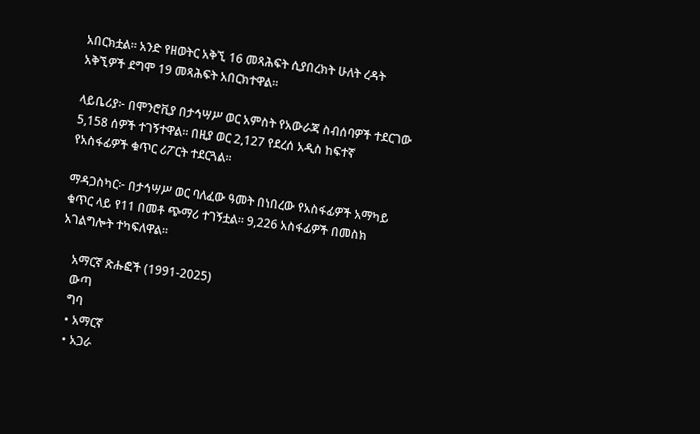አበርክቷል። አንድ የዘወትር አቅኚ 16 መጻሕፍት ሲያበረክት ሁለት ረዳት አቅኚዎች ደግሞ 19 መጻሕፍት አበርክተዋል።

ላይቤሪያ፦ በሞንሮቪያ በታኅሣሥ ወር አምስት የአውራጃ ስብሰባዎች ተደርገው 5,158 ሰዎች ተገኝተዋል። በዚያ ወር 2,127 የደረሰ አዲስ ከፍተኛ የአስፋፊዎች ቁጥር ሪፖርት ተደርጓል።

ማዳጋስካር፦ በታኅሣሥ ወር ባለፈው ዓመት በነበረው የአስፋፊዎች አማካይ ቁጥር ላይ የ11 በመቶ ጭማሪ ተገኝቷል። 9,226 አስፋፊዎች በመስክ አገልግሎት ተካፍለዋል።

    አማርኛ ጽሑፎች (1991-2025)
    ውጣ
    ግባ
    • አማርኛ
    • አጋራ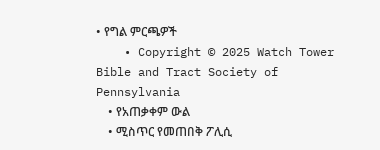• የግል ምርጫዎች
    • Copyright © 2025 Watch Tower Bible and Tract Society of Pennsylvania
    • የአጠቃቀም ውል
    • ሚስጥር የመጠበቅ ፖሊሲ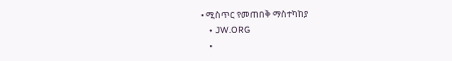• ሚስጥር የመጠበቅ ማስተካከያ
    • JW.ORG
    •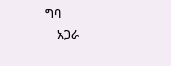ግባ
    አጋራ